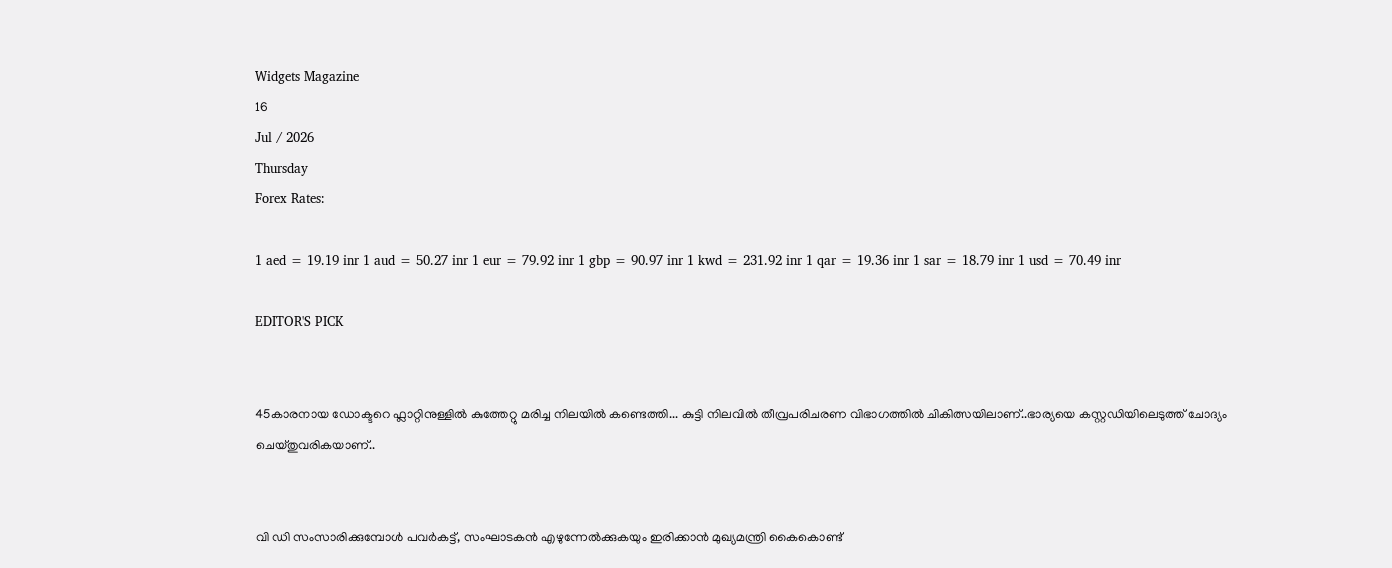Widgets Magazine
16
Jul / 2026
Thursday
Forex Rates:

1 aed = 19.19 inr 1 aud = 50.27 inr 1 eur = 79.92 inr 1 gbp = 90.97 inr 1 kwd = 231.92 inr 1 qar = 19.36 inr 1 sar = 18.79 inr 1 usd = 70.49 inr

EDITOR'S PICK


45കാരനായ ഡോക്ടറെ ഫ്ലാറ്റിനുള്ളിൽ കുത്തേറ്റു മരിച്ച നിലയിൽ കണ്ടെത്തി... കുട്ടി നിലവിൽ തീവ്രപരിചരണ വിഭാഗത്തിൽ ചികിത്സയിലാണ്..ഭാര്യയെ കസ്റ്റഡിയിലെടുത്ത് ചോദ്യം ചെയ്തുവരികയാണ്..


വി ഡി സംസാരിക്കുമ്പോൾ പവര്‍കട്ട്, സംഘാടകന്‍ എഴുന്നേല്‍ക്കുകയും ഇരിക്കാന്‍ മുഖ്യമന്ത്രി കൈകൊണ്ട്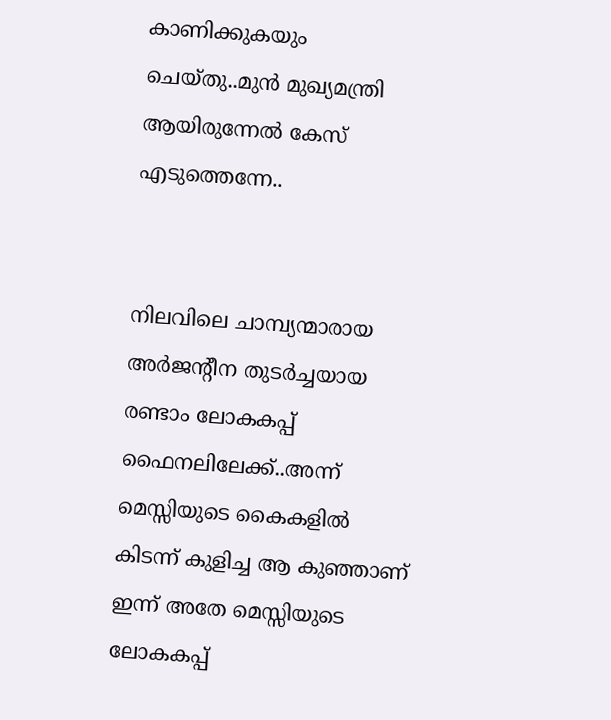കാണിക്കുകയും ചെയ്തു..മുൻ മുഖ്യമന്ത്രി ആയിരുന്നേൽ കേസ് എടുത്തെന്നേ..


നിലവിലെ ചാമ്പ്യന്മാരായ അര്‍ജന്റീന തുടര്‍ച്ചയായ രണ്ടാം ലോകകപ്പ് ഫൈനലിലേക്ക്..അന്ന് മെസ്സിയുടെ കൈകളില്‍ കിടന്ന് കുളിച്ച ആ കുഞ്ഞാണ് ഇന്ന് അതേ മെസ്സിയുടെ ലോകകപ്പ്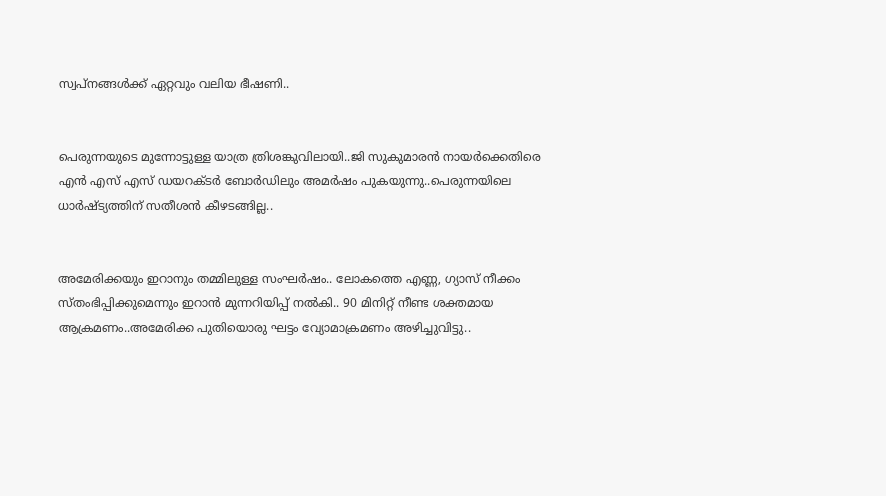സ്വപ്നങ്ങള്‍ക്ക് ഏറ്റവും വലിയ ഭീഷണി..


പെരുന്നയുടെ മുന്നോട്ടുള്ള യാത്ര ത്രിശങ്കുവിലായി..ജി സുകുമാരൻ നായർക്കെതിരെ എൻ എസ് എസ് ഡയറക്ടർ ബോർഡിലും അമർഷം പുകയുന്നു..പെരുന്നയിലെ ധാർഷ്ട്യത്തിന് സതീശൻ കീഴടങ്ങില്ല..


അമേരിക്കയും ഇറാനും തമ്മിലുള്ള സംഘർഷം.. ലോകത്തെ എണ്ണ, ഗ്യാസ് നീക്കം സ്തംഭിപ്പിക്കുമെന്നും ഇറാൻ മുന്നറിയിപ്പ് നൽകി.. 90 മിനിറ്റ് നീണ്ട ശക്തമായ ആക്രമണം..അമേരിക്ക പുതിയൊരു ഘട്ടം വ്യോമാക്രമണം അഴിച്ചുവിട്ടു..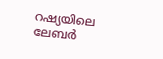റഷ്യയിലെ ലേബർ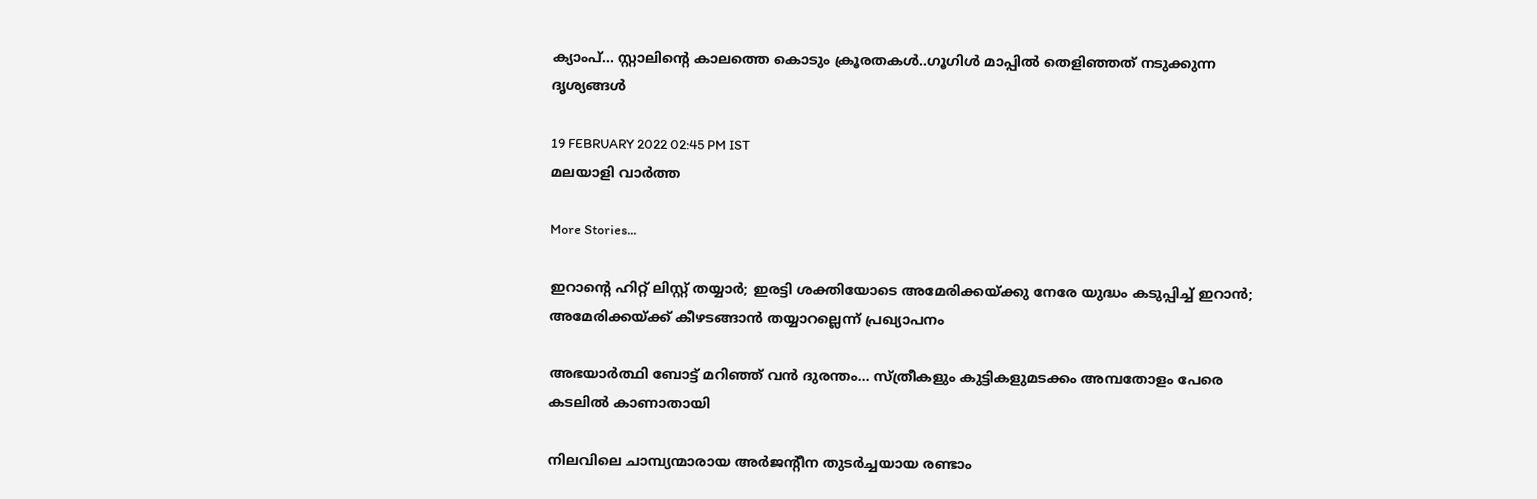ക്യാംപ്... സ്റ്റാലിന്റെ കാലത്തെ കൊടും ക്രൂരതകൾ..ഗൂഗിൾ മാപ്പിൽ തെളിഞ്ഞത് നടുക്കുന്ന ദൃശ്യങ്ങൾ

19 FEBRUARY 2022 02:45 PM IST
മലയാളി വാര്‍ത്ത

More Stories...

ഇറാന്റെ ഹിറ്റ് ലിസ്റ്റ് തയ്യാർ; ഇരട്ടി ശക്തിയോടെ അമേരിക്കയ്ക്കു നേരേ യുദ്ധം കടുപ്പിച്ച് ഇറാൻ; അമേരിക്കയ്ക്ക് കീഴടങ്ങാന്‍ തയ്യാറല്ലെന്ന് പ്രഖ്യാപനം

അഭയാർത്ഥി ബോട്ട് മറിഞ്ഞ് വൻ ദുരന്തം... സ്ത്രീകളും കുട്ടികളുമടക്കം അമ്പതോളം പേരെ കടലിൽ കാണാതായി

നിലവിലെ ചാമ്പ്യന്മാരായ അര്‍ജന്റീന തുടര്‍ച്ചയായ രണ്ടാം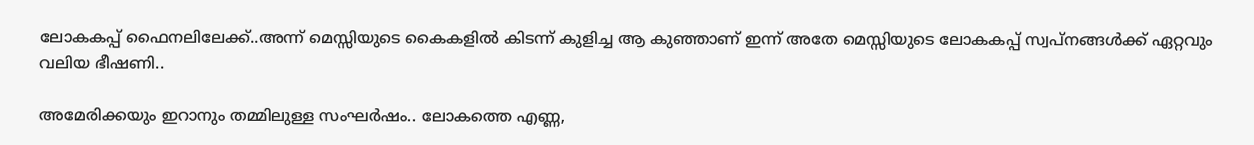ലോകകപ്പ് ഫൈനലിലേക്ക്..അന്ന് മെസ്സിയുടെ കൈകളില്‍ കിടന്ന് കുളിച്ച ആ കുഞ്ഞാണ് ഇന്ന് അതേ മെസ്സിയുടെ ലോകകപ്പ് സ്വപ്നങ്ങള്‍ക്ക് ഏറ്റവും വലിയ ഭീഷണി..

അമേരിക്കയും ഇറാനും തമ്മിലുള്ള സംഘർഷം.. ലോകത്തെ എണ്ണ,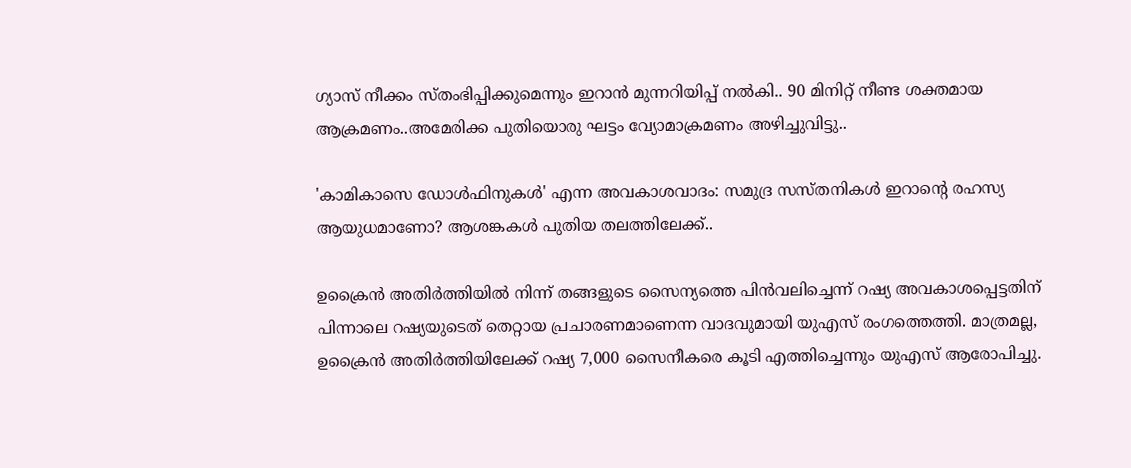ഗ്യാസ് നീക്കം സ്തംഭിപ്പിക്കുമെന്നും ഇറാൻ മുന്നറിയിപ്പ് നൽകി.. 90 മിനിറ്റ് നീണ്ട ശക്തമായ ആക്രമണം..അമേരിക്ക പുതിയൊരു ഘട്ടം വ്യോമാക്രമണം അഴിച്ചുവിട്ടു..

'കാമികാസെ ഡോൾഫിനുകൾ' എന്ന അവകാശവാദം: സമുദ്ര സസ്തനികൾ ഇറാന്റെ രഹസ്യ ആയുധമാണോ? ആശങ്കകൾ പുതിയ തലത്തിലേക്ക്..

ഉക്രൈന്‍ അതിര്‍ത്തിയില്‍ നിന്ന് തങ്ങളുടെ സൈന്യത്തെ പിന്‍വലിച്ചെന്ന് റഷ്യ അവകാശപ്പെട്ടതിന് പിന്നാലെ റഷ്യയുടെത് തെറ്റായ പ്രചാരണമാണെന്ന വാദവുമായി യുഎസ് രംഗത്തെത്തി. മാത്രമല്ല, ഉക്രൈന്‍ അതിര്‍ത്തിയിലേക്ക് റഷ്യ 7,000 സൈനീകരെ കൂടി എത്തിച്ചെന്നും യുഎസ് ആരോപിച്ചു.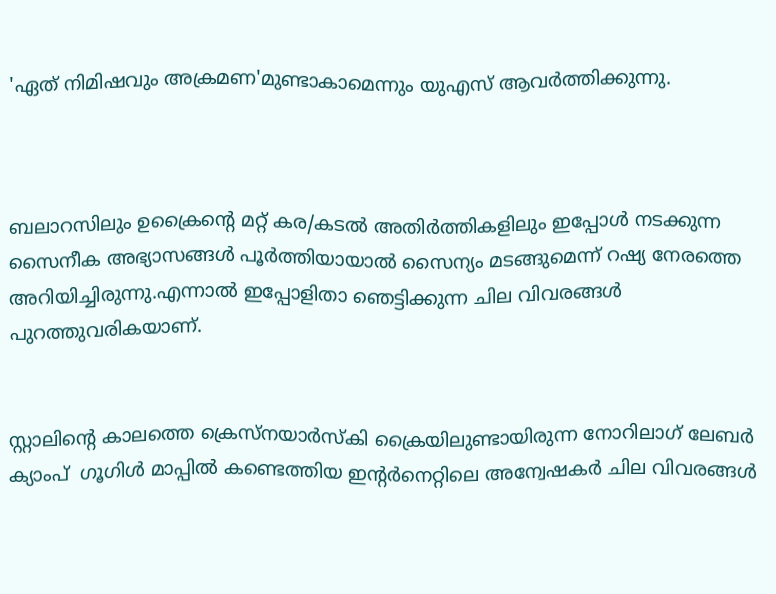'ഏത് നിമിഷവും അക്രമണ'മുണ്ടാകാമെന്നും യുഎസ് ആവര്‍ത്തിക്കുന്നു.



ബലാറസിലും ഉക്രൈന്‍റെ മറ്റ് കര/കടല്‍ അതിര്‍ത്തികളിലും ഇപ്പോള്‍ നടക്കുന്ന സൈനീക അഭ്യാസങ്ങള്‍ പൂര്‍ത്തിയായാല്‍ സൈന്യം മടങ്ങുമെന്ന് റഷ്യ നേരത്തെ അറിയിച്ചിരുന്നു.എന്നാൽ ഇപ്പോളിതാ ഞെട്ടിക്കുന്ന ചില വിവരങ്ങൾ പുറത്തുവരികയാണ്.


സ്റ്റാലിന്റെ കാലത്തെ ക്രെസ്‌നയാര്‍സ്‌കി ക്രൈയിലുണ്ടായിരുന്ന നോറിലാഗ് ലേബർ ക്യാംപ്  ഗൂഗിള്‍ മാപ്പില്‍ കണ്ടെത്തിയ ഇന്റര്‍നെറ്റിലെ അന്വേഷകര്‍ ചില വിവരങ്ങൾ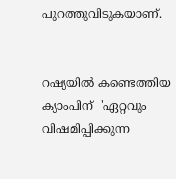പുറത്തുവിടുകയാണ്.


റഷ്യയില്‍ കണ്ടെത്തിയ ക്യാംപിന്  'ഏറ്റവും വിഷമിപ്പിക്കുന്ന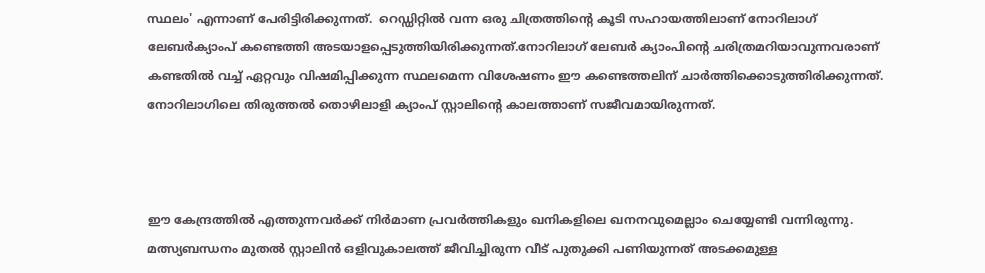സ്ഥലം' എന്നാണ് പേരിട്ടിരിക്കുന്നത്.  റെഡ്ഡിറ്റില്‍ വന്ന ഒരു ചിത്രത്തിന്റെ കൂടി സഹായത്തിലാണ് നോറിലാഗ് ലേബര്‍ക്യാംപ് കണ്ടെത്തി അടയാളപ്പെടുത്തിയിരിക്കുന്നത്.നോറിലാഗ് ലേബർ ക്യാംപിന്റെ ചരിത്രമറിയാവുന്നവരാണ് കണ്ടതില്‍ വച്ച് ഏറ്റവും വിഷമിപ്പിക്കുന്ന സ്ഥലമെന്ന വിശേഷണം ഈ കണ്ടെത്തലിന് ചാര്‍ത്തിക്കൊടുത്തിരിക്കുന്നത്. നോറിലാഗിലെ തിരുത്തല്‍ തൊഴിലാളി ക്യാംപ് സ്റ്റാലിന്റെ കാലത്താണ് സജീവമായിരുന്നത്.



ഈ കേന്ദ്രത്തില്‍ എത്തുന്നവര്‍ക്ക് നിര്‍മാണ പ്രവര്‍ത്തികളും ഖനികളിലെ ഖനനവുമെല്ലാം ചെയ്യേണ്ടി വന്നിരുന്നു. മത്സ്യബന്ധനം മുതല്‍ സ്റ്റാലിന്‍ ഒളിവുകാലത്ത് ജീവിച്ചിരുന്ന വീട് പുതുക്കി പണിയുന്നത് അടക്കമുള്ള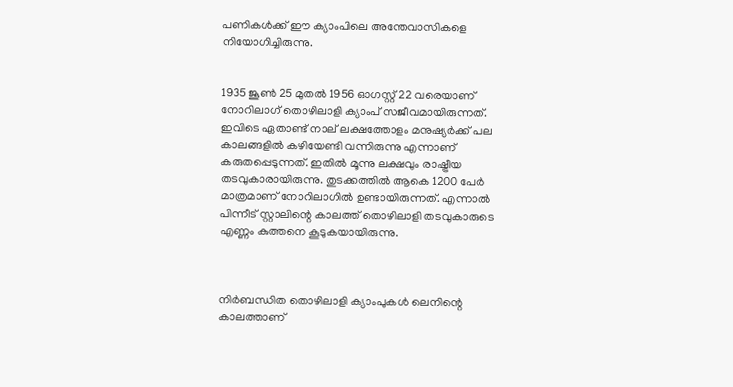പണികള്‍ക്ക് ഈ ക്യാംപിലെ അന്തേവാസികളെ നിയോഗിച്ചിരുന്നു.


1935 ജൂണ്‍ 25 മുതല്‍ 1956 ഓഗസ്റ്റ് 22 വരെയാണ് നോറിലാഗ് തൊഴിലാളി ക്യാംപ് സജീവമായിരുന്നത്. ഇവിടെ ഏതാണ്ട് നാല് ലക്ഷത്തോളം മനുഷ്യര്‍ക്ക് പല കാലങ്ങളില്‍ കഴിയേണ്ടി വന്നിരുന്നു എന്നാണ് കരുതപ്പെടുന്നത്. ഇതില്‍ മൂന്നു ലക്ഷവും രാഷ്ട്രീയ തടവുകാരായിരുന്നു. തുടക്കത്തില്‍ ആകെ 1200 പേര്‍ മാത്രമാണ് നോറിലാഗില്‍ ഉണ്ടായിരുന്നത്. എന്നാല്‍ പിന്നീട് സ്റ്റാലിന്റെ കാലത്ത് തൊഴിലാളി തടവുകാരുടെ എണ്ണം കുത്തനെ കൂടുകയായിരുന്നു.



നിര്‍ബന്ധിത തൊഴിലാളി ക്യാംപുകള്‍ ലെനിന്റെ കാലത്താണ്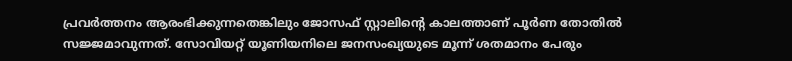പ്രവര്‍ത്തനം ആരംഭിക്കുന്നതെങ്കിലും ജോസഫ് സ്റ്റാലിന്റെ കാലത്താണ് പൂര്‍ണ തോതില്‍ സജ്ജമാവുന്നത്. സോവിയറ്റ് യൂണിയനിലെ ജനസംഖ്യയുടെ മൂന്ന് ശതമാനം പേരും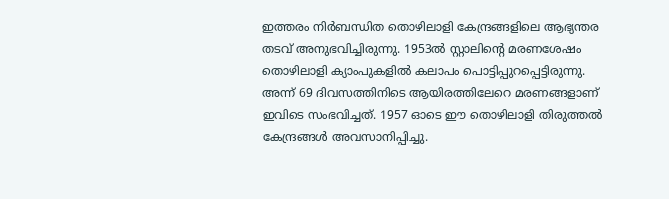ഇത്തരം നിര്‍ബന്ധിത തൊഴിലാളി കേന്ദ്രങ്ങളിലെ ആഭ്യന്തര തടവ് അനുഭവിച്ചിരുന്നു. 1953ല്‍ സ്റ്റാലിന്റെ മരണശേഷം തൊഴിലാളി ക്യാംപുകളില്‍ കലാപം പൊട്ടിപ്പുറപ്പെട്ടിരുന്നു. അന്ന് 69 ദിവസത്തിനിടെ ആയിരത്തിലേറെ മരണങ്ങളാണ് ഇവിടെ സംഭവിച്ചത്. 1957 ഓടെ ഈ തൊഴിലാളി തിരുത്തല്‍ കേന്ദ്രങ്ങള്‍ അവസാനിപ്പിച്ചു.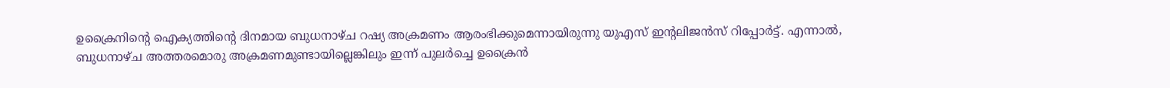ഉക്രൈനിന്‍റെ ഐക്യത്തിന്‍റെ ദിനമായ ബുധനാഴ്ച റഷ്യ അക്രമണം ആരംഭിക്കുമെന്നായിരുന്നു യുഎസ് ഇന്‍റലിജന്‍സ് റിപ്പോര്‍ട്ട്. എന്നാല്‍, ബുധനാഴ്ച അത്തരമൊരു അക്രമണമുണ്ടായില്ലെങ്കിലും ഇന്ന് പുലര്‍ച്ചെ ഉക്രൈന്‍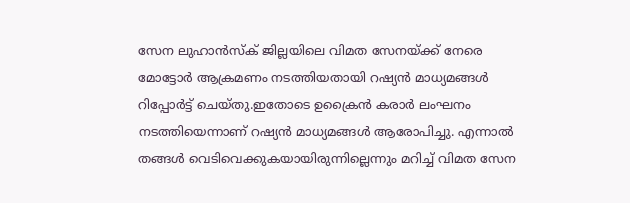സേന ലുഹാൻസ്ക് ജില്ലയിലെ വിമത സേനയ്ക്ക് നേരെ മോട്ടോര്‍ ആക്രമണം നടത്തിയതായി റഷ്യന്‍ മാധ്യമങ്ങള്‍ റിപ്പോര്‍ട്ട് ചെയ്തു.ഇതോടെ ഉക്രൈന്‍ കരാര്‍ ലംഘനം നടത്തിയെന്നാണ് റഷ്യന്‍ മാധ്യമങ്ങള്‍ ആരോപിച്ചു. എന്നാല്‍ തങ്ങള്‍ വെടിവെക്കുകയായിരുന്നില്ലെന്നും മറിച്ച് വിമത സേന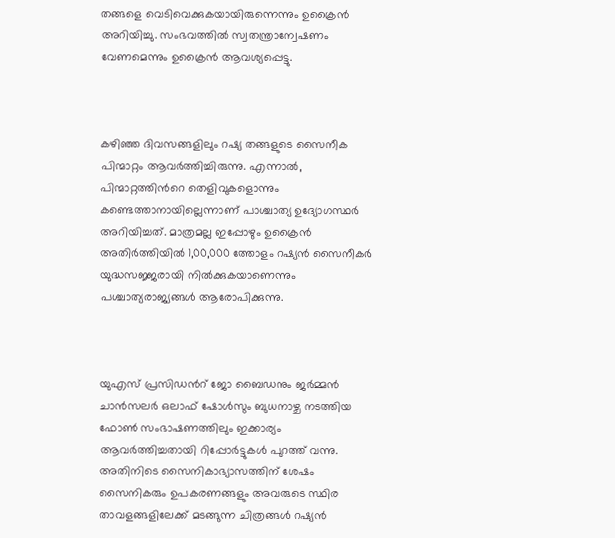തങ്ങളെ വെടിവെക്കുകയായിരുന്നെന്നും ഉക്രൈന്‍ അറിയിച്ചു. സംഭവത്തില്‍ സ്വതന്ത്രാന്വേഷണം വേണമെന്നും ഉക്രൈന്‍ ആവശ്യപ്പെട്ടു.



കഴിഞ്ഞ ദിവസങ്ങളിലും റഷ്യ തങ്ങളുടെ സൈനീക പിന്മാറ്റം ആവര്‍ത്തിച്ചിരുന്നു. എന്നാല്‍, പിന്മാറ്റത്തിന്‍റെ തെളിവുകളൊന്നും കണ്ടെത്താനായില്ലെന്നാണ് പാശ്ചാത്യ ഉദ്യോഗസ്ഥർ അറിയിച്ചത്. മാത്രമല്ല ഇപ്പോഴും ഉക്രൈന്‍ അതിര്‍ത്തിയില്‍ 1,00,000 ത്തോളം റഷ്യന്‍ സൈനീകര്‍ യുദ്ധസജ്ജരായി നില്‍ക്കുകയാണെന്നും പശ്ചാത്യരാജ്യങ്ങള്‍ ആരോപിക്കുന്നു.



യുഎസ് പ്രസിഡന്‍റ് ജോ ബൈഡനും ജർമ്മൻ ചാൻസലർ ഒലാഫ് ഷോൾസും ബുധനാഴ്ച നടത്തിയ ഫോണ്‍ സംഭാഷണത്തിലും ഇക്കാര്യം ആവര്‍ത്തിച്ചതായി റിപ്പോര്‍ട്ടുകള്‍ പുറത്ത് വന്നു. അതിനിടെ സൈനികാഭ്യാസത്തിന് ശേഷം സൈനികരും ഉപകരണങ്ങളും അവരുടെ സ്ഥിര താവളങ്ങളിലേക്ക് മടങ്ങുന്ന ചിത്രങ്ങൾ റഷ്യന്‍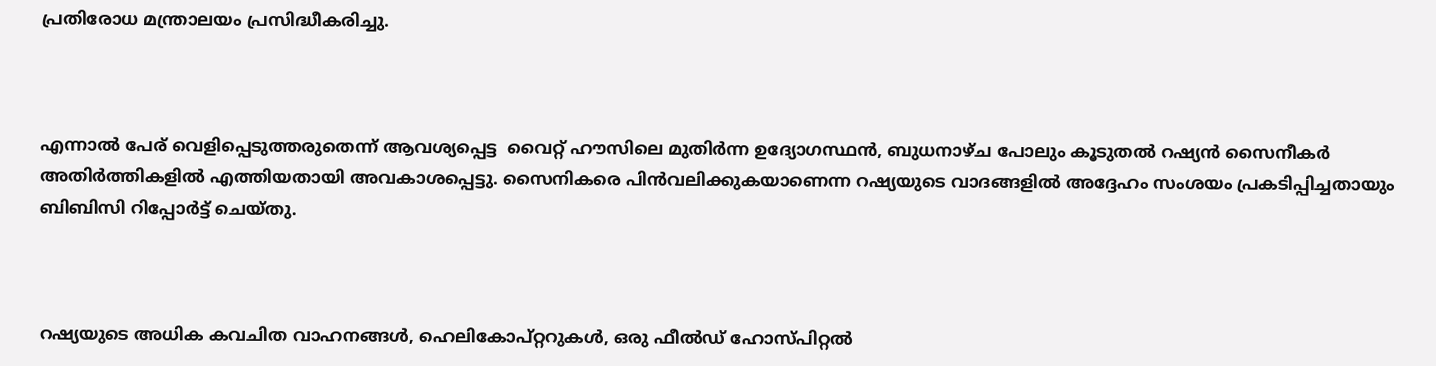പ്രതിരോധ മന്ത്രാലയം പ്രസിദ്ധീകരിച്ചു.



എന്നാൽ പേര് വെളിപ്പെടുത്തരുതെന്ന് ആവശ്യപ്പെട്ട  വൈറ്റ് ഹൗസിലെ മുതിർന്ന ഉദ്യോഗസ്ഥൻ, ബുധനാഴ്ച പോലും കൂടുതല്‍ റഷ്യന്‍ സൈനീകര്‍ അതിര്‍ത്തികളില്‍ എത്തിയതായി അവകാശപ്പെട്ടു. സൈനികരെ പിൻവലിക്കുകയാണെന്ന റഷ്യയുടെ വാദങ്ങളിൽ അദ്ദേഹം സംശയം പ്രകടിപ്പിച്ചതായും ബിബിസി റിപ്പോര്‍ട്ട് ചെയ്തു.



റഷ്യയുടെ അധിക കവചിത വാഹനങ്ങൾ, ഹെലികോപ്റ്ററുകൾ, ഒരു ഫീൽഡ് ഹോസ്പിറ്റല്‍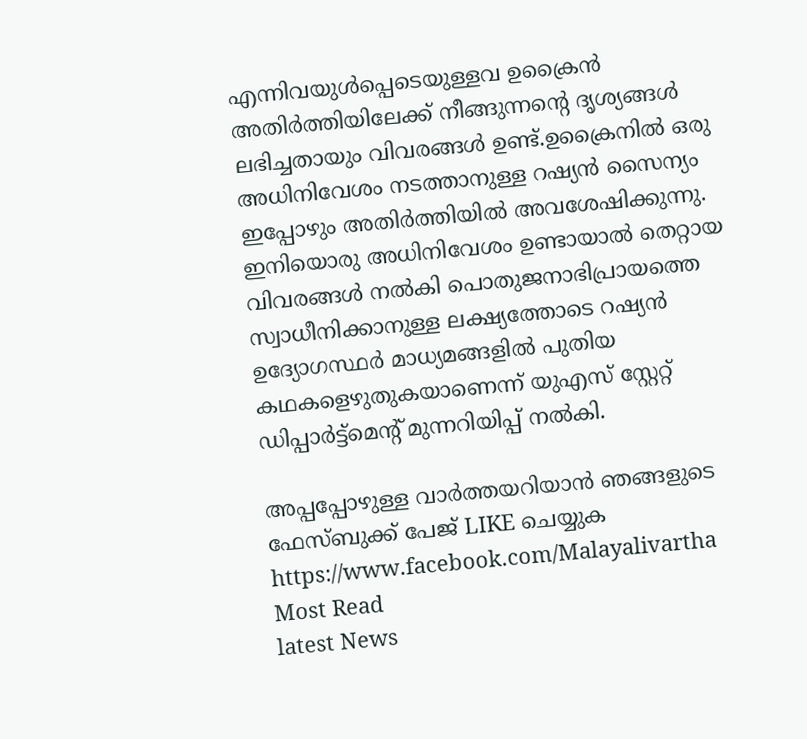എന്നിവയുള്‍പ്പെടെയുള്ളവ ഉക്രൈന്‍ അതിർത്തിയിലേക്ക് നീങ്ങുന്നന്‍റെ ദൃശ്യങ്ങള്‍ ലഭിച്ചതായും വിവരങ്ങൾ ഉണ്ട്.ഉക്രൈനില്‍ ഒരു അധിനിവേശം നടത്താനുള്ള റഷ്യന്‍ സൈന്യം ഇപ്പോഴും അതിര്‍ത്തിയില്‍ അവശേഷിക്കുന്നു. ഇനിയൊരു അധിനിവേശം ഉണ്ടായാല്‍ തെറ്റായ വിവരങ്ങള്‍ നല്‍കി പൊതുജനാഭിപ്രായത്തെ സ്വാധീനിക്കാനുള്ള ലക്ഷ്യത്തോടെ റഷ്യന്‍ ഉദ്യോഗസ്ഥര്‍ മാധ്യമങ്ങളില്‍ പുതിയ കഥകളെഴുതുകയാണെന്ന് യുഎസ് സ്റ്റേറ്റ് ഡിപ്പാർട്ട്‌മെന്‍റ് മുന്നറിയിപ്പ് നൽകി.

അപ്പപ്പോഴുള്ള വാര്‍ത്തയറിയാന്‍ ഞങ്ങളുടെ ഫേസ്‌ബുക്ക്‌ പേജ് LIKE ചെയ്യുക
https://www.facebook.com/Malayalivartha
Most Read
latest News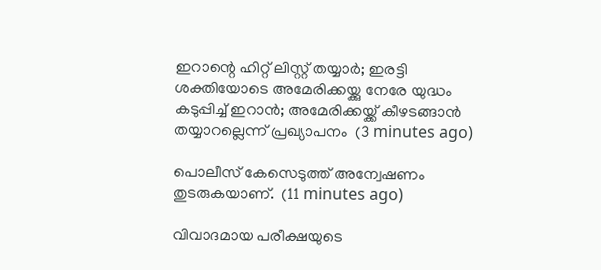ഇറാന്റെ ഹിറ്റ് ലിസ്റ്റ് തയ്യാർ; ഇരട്ടി ശക്തിയോടെ അമേരിക്കയ്ക്കു നേരേ യുദ്ധം കടുപ്പിച്ച് ഇറാൻ; അമേരിക്കയ്ക്ക് കീഴടങ്ങാന്‍ തയ്യാറല്ലെന്ന് പ്രഖ്യാപനം  (3 minutes ago)

പൊലീസ് കേസെടുത്ത് അന്വേഷണം തുടരുകയാണ്.  (11 minutes ago)

വിവാദമായ പരീക്ഷയുടെ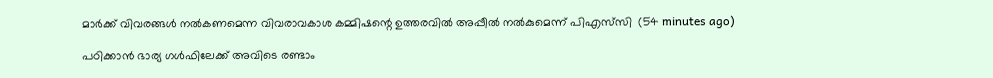മാര്‍ക്ക് വിവരങ്ങള്‍ നല്‍കണമെന്ന വിവരാവകാശ കമ്മിഷന്റെ ഉത്തരവില്‍ അപ്പീല്‍ നല്‍കുമെന്ന് പിഎസ്‌സി  (54 minutes ago)

പഠിക്കാൻ ഭാര്യ ഗൾഫിലേക്ക് അവിടെ രണ്ടാം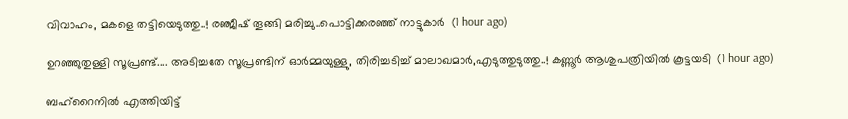വിവാഹം, മകളെ തട്ടിയെടുത്തു..! രഞ്ജീഷ് തൂങ്ങി മരിച്ചു..പൊട്ടിക്കരഞ്ഞ് നാട്ടുകാർ  (1 hour ago)

ഉറഞ്ഞുതുള്ളി സൂപ്രണ്ട്.... അടിച്ചതേ സൂപ്രണ്ടിന് ഓർമ്മയുള്ളു, തിരിച്ചടിച്ച് മാലാഖമാർ,എടുത്തുടുത്തു..! കണ്ണൂർ ആശുപത്രിയിൽ കൂട്ടയടി  (1 hour ago)

ബഹ്റൈനിൽ എത്തിയിട്ട്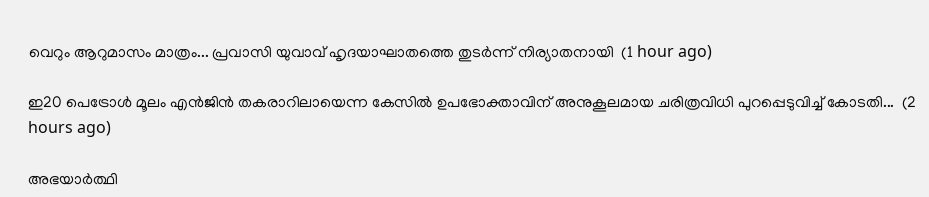വെറും ആറുമാസം മാത്രം... പ്രവാസി യുവാവ് ഹൃദയാഘാതത്തെ തുടർന്ന് നിര്യാതനായി  (1 hour ago)

ഇ20 പെട്രോൾ മൂലം എൻജിൻ തകരാറിലായെന്ന കേസിൽ ഉപഭോക്താവിന് അനുകൂലമായ ചരിത്രവിധി പുറപ്പെടുവിച്ച് കോടതി...  (2 hours ago)

അഭയാർത്ഥി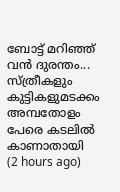ബോട്ട് മറിഞ്ഞ് വൻ ദുരന്തം... സ്ത്രീകളും കുട്ടികളുമടക്കം അമ്പതോളം പേരെ കടലിൽ കാണാതായി  (2 hours ago)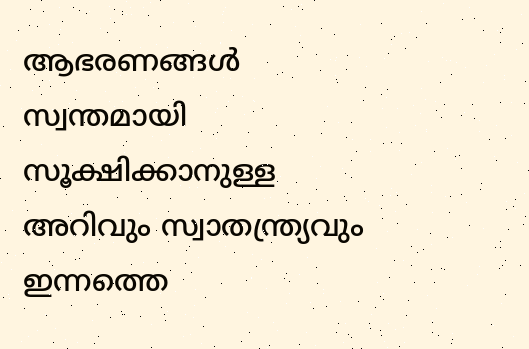ആഭരണങ്ങൾ സ്വന്തമായി സൂക്ഷിക്കാനുള്ള അറിവും സ്വാതന്ത്ര്യവും ഇന്നത്തെ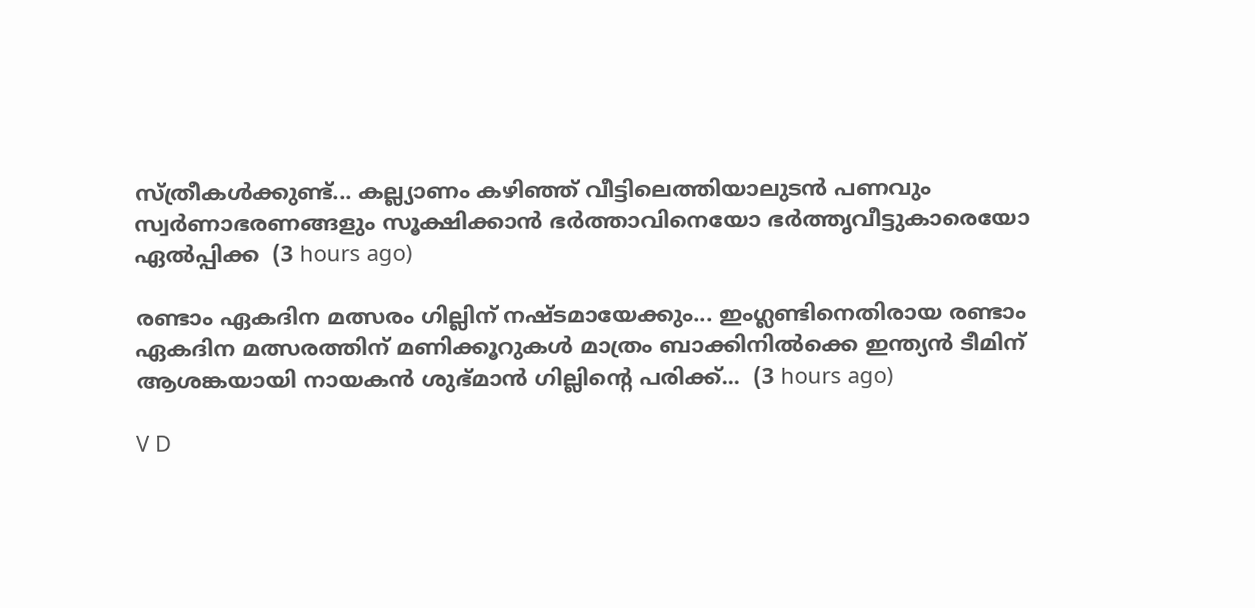സ്ത്രീകൾക്കുണ്ട്... കല്ല്യാണം കഴിഞ്ഞ് വീട്ടിലെത്തിയാലുടൻ പണവും സ്വർണാഭരണങ്ങളും സൂക്ഷിക്കാൻ ഭർത്താവിനെയോ ഭർത്തൃവീട്ടുകാരെയോ ഏൽപ്പിക്ക  (3 hours ago)

രണ്ടാം ഏകദിന മത്സരം ഗില്ലിന് നഷ്ടമായേക്കും... ഇംഗ്ലണ്ടിനെതിരായ രണ്ടാം ഏകദിന മത്സരത്തിന് മണിക്കൂറുകൾ മാത്രം ബാക്കിനിൽക്കെ ഇന്ത്യൻ ടീമിന് ആശങ്കയായി നായകൻ ശുഭ്മാൻ ഗില്ലിന്റെ പരിക്ക്...  (3 hours ago)

V D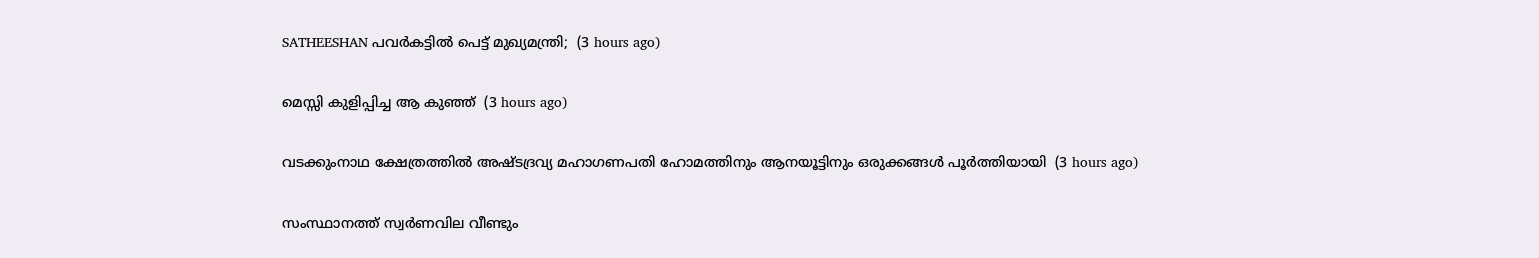SATHEESHAN പവര്‍കട്ടില്‍ പെട്ട് മുഖ്യമന്ത്രി;  (3 hours ago)

മെസ്സി കുളിപ്പിച്ച ആ കുഞ്ഞ്  (3 hours ago)

വടക്കുംനാഥ ക്ഷേത്രത്തിൽ അഷ്ടദ്രവ്യ മഹാഗണപതി ഹോമത്തിനും ആനയൂട്ടിനും ഒരുക്കങ്ങൾ പൂർത്തിയായി‌  (3 hours ago)

സംസ്ഥാനത്ത് സ്വർണവില വീണ്ടും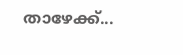താഴേക്ക്...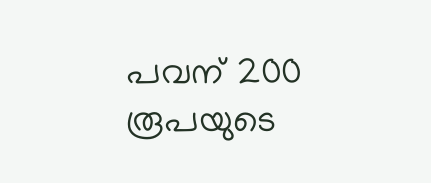പവന് 200 രൂപയുടെ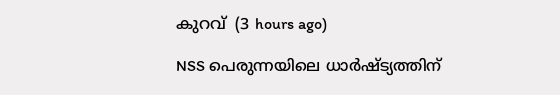കുറവ്  (3 hours ago)

NSS പെരുന്നയിലെ ധാർഷ്ട്യത്തിന്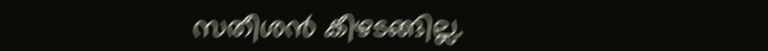സതീശൻ കീഴടങ്ങില്ല.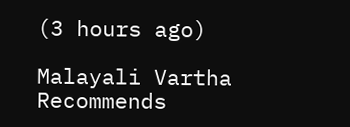(3 hours ago)

Malayali Vartha Recommends